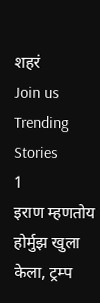शहरं
Join us
Trending Stories
1
इराण म्हणतोय होर्मुझ खुला केला, ट्रम्प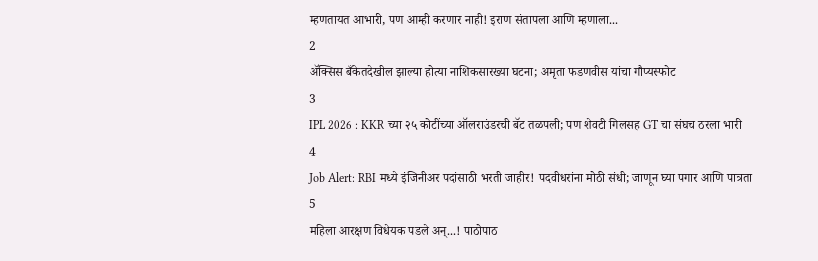म्हणतायत आभारी, पण आम्ही करणार नाही! इराण संतापला आणि म्हणाला...
2
ॲक्सिस बँकेतदेखील झाल्या होत्या नाशिकसारख्या घटना; अमृता फडणवीस यांचा गौप्यस्फोट
3
IPL 2026 : KKR च्या २५ कोटींच्या ऑलराउंडरची बॅट तळपली; पण शेवटी गिलसह GT चा संघच ठरला भारी
4
Job Alert: RBI मध्ये इंजिनीअर पदांसाठी भरती जाहीर! पदवीधरांना मोठी संधी; जाणून घ्या पगार आणि पात्रता
5
महिला आरक्षण विधेयक पडले अन्...! पाठोपाठ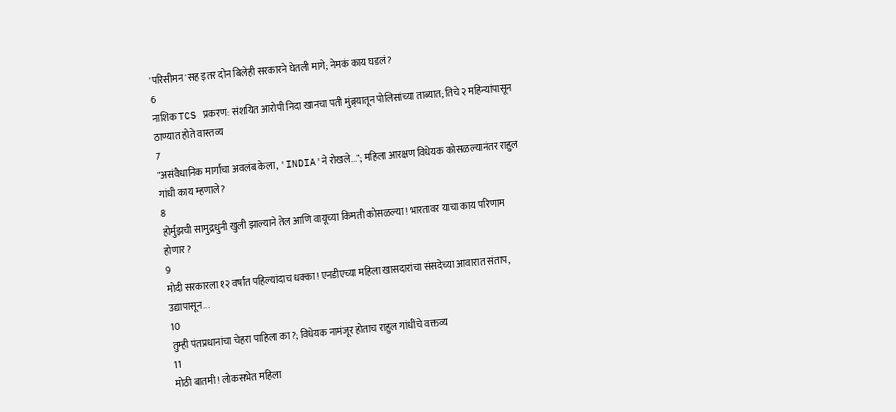'परिसीमन'सह इतर दोन बिलेही सरकारने घेतली मागे; नेमकं काय घडलं?
6
नाशिक TCS प्रकरण: संशयित आरोपी निदा खानचा पती मुंब्र्यातून पोलिसांच्या ताब्यात; तिचे २ महिन्यांपासून ठाण्यात होते वास्तव्य
7
"असंवैधानिक मार्गाचा अवलंब केला, 'INDIA'ने रोखले..."; महिला आरक्षण विधेयक कोसळल्यानंतर राहुल गांधी काय म्हणाले?
8
होर्मुझची सामुद्रधुनी खुली झाल्याने तेल आणि वायूच्या किमती कोसळल्या! भारतावर याचा काय परिणाम होणार?
9
मोदी सरकारला १२ वर्षांत पहिल्यांदाच धक्का! एनडीएच्या महिला खासदारांचा संसदेच्या आवारात संताप, उद्यापासून...
10
तुम्ही पंतप्रधानांचा चेहरा पाहिला का?; विधेयक नामंजूर होताच राहुल गांधींचे वक्तव्य
11
मोठी बातमी! लोकसभेत महिला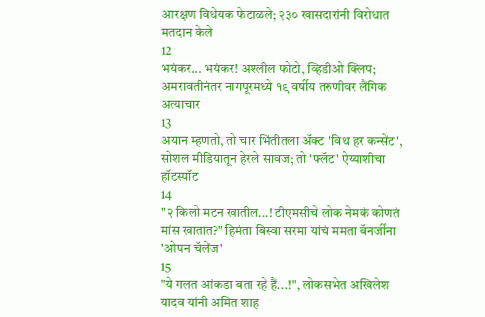आरक्षण विधेयक फेटाळले; २३० खासदारांनी विरोधात मतदान केले
12
भयंकर... भयंकर! अश्लील फोटो, व्हिडीओ क्लिप; अमरावतीनंतर नागपूरमध्ये १९ वर्षीय तरुणीवर लैंगिक अत्याचार
13
अयान म्हणतो, तो चार भिंतीतला अ‍ॅक्ट 'विथ हर कन्सेंट', सोशल मीडियातून हेरले सावज; तो 'फ्लॅट' ऐय्याशीचा हॉटस्पॉट
14
"२ किलो मटन खातील...! टीएमसीचे लोक नेमकं कोणतं मांस खातात?" हिमंता बिस्वा सरमा यांचं ममता बॅनर्जींना 'ओपन चॅलेंज'
15
"ये गलत आंकडा बता रहे हैं...!", लोकसभेत अखिलेश यादव यांनी अमित शाह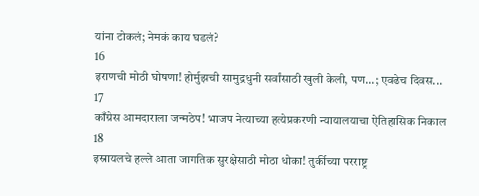यांना टोकलं; नेमकं काय घडलं?
16
इराणची मोठी घोषणा! होर्मुझची सामुद्रधुनी सर्वांसाठी खुली केली, पण...; एवढेच दिवस...
17
काँग्रेस आमदाराला जन्मठेप! भाजप नेत्याच्या हत्येप्रकरणी न्यायालयाचा ऐतिहासिक निकाल
18
इस्रायलचे हल्ले आता जागतिक सुरक्षेसाठी मोठा धोका! तुर्कीच्या परराष्ट्र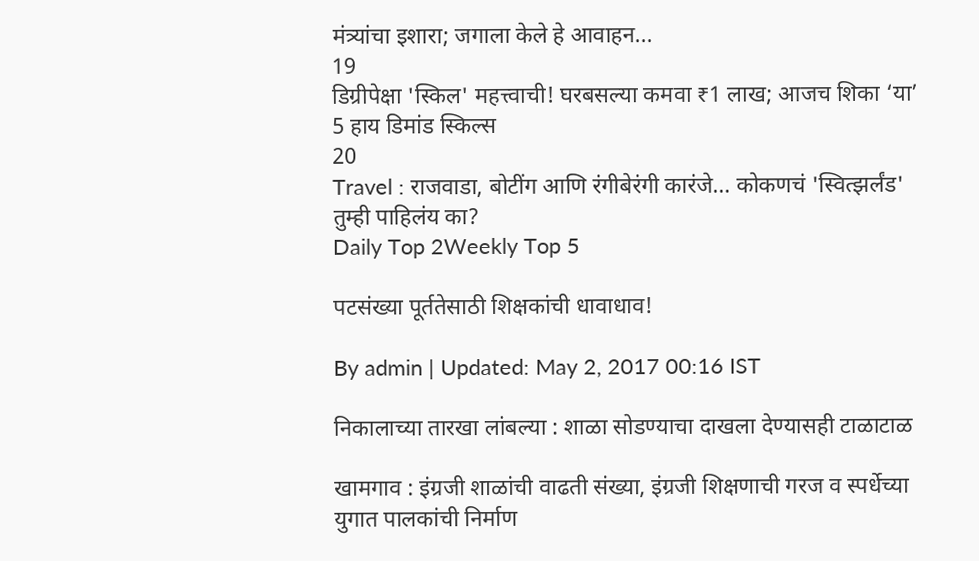मंत्र्यांचा इशारा; जगाला केले हे आवाहन...
19
डिग्रीपेक्षा 'स्किल' महत्त्वाची! घरबसल्या कमवा ₹1 लाख; आजच शिका ‘या’ 5 हाय डिमांड स्किल्स
20
Travel : राजवाडा, बोटींग आणि रंगीबेरंगी कारंजे… कोकणचं 'स्वित्झर्लंड' तुम्ही पाहिलंय का?
Daily Top 2Weekly Top 5

पटसंख्या पूर्ततेसाठी शिक्षकांची धावाधाव!

By admin | Updated: May 2, 2017 00:16 IST

निकालाच्या तारखा लांबल्या : शाळा सोडण्याचा दाखला देण्यासही टाळाटाळ

खामगाव : इंग्रजी शाळांची वाढती संख्या, इंग्रजी शिक्षणाची गरज व स्पर्धेच्या युगात पालकांची निर्माण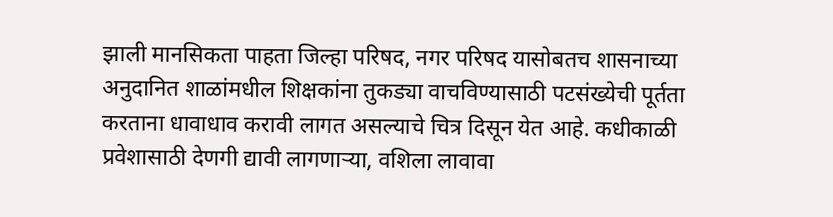झाली मानसिकता पाहता जिल्हा परिषद, नगर परिषद यासोबतच शासनाच्या अनुदानित शाळांमधील शिक्षकांना तुकड्या वाचविण्यासाठी पटसंख्येची पूर्तता करताना धावाधाव करावी लागत असल्याचे चित्र दिसून येत आहे. कधीकाळी प्रवेशासाठी देणगी द्यावी लागणाऱ्या, वशिला लावावा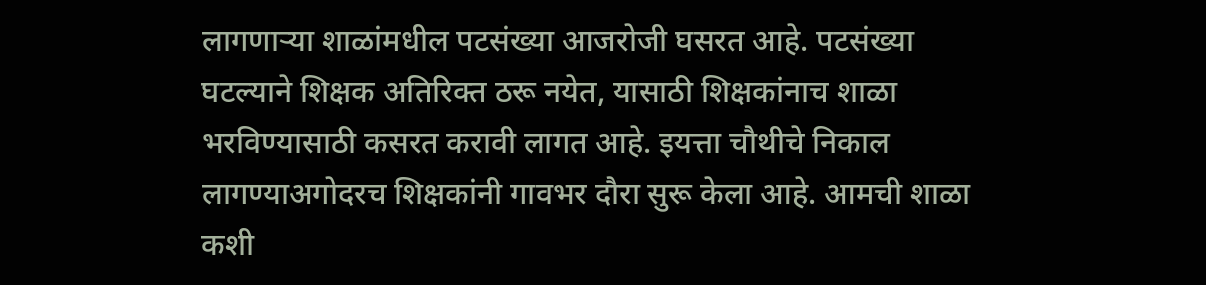लागणाऱ्या शाळांमधील पटसंख्या आजरोजी घसरत आहे. पटसंख्या घटल्याने शिक्षक अतिरिक्त ठरू नयेत, यासाठी शिक्षकांनाच शाळा भरविण्यासाठी कसरत करावी लागत आहे. इयत्ता चौथीचे निकाल लागण्याअगोदरच शिक्षकांनी गावभर दौरा सुरू केला आहे. आमची शाळा कशी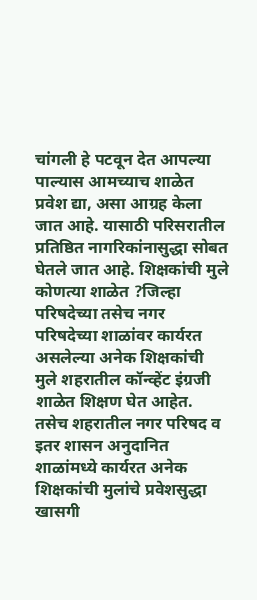चांगली हे पटवून देत आपल्या पाल्यास आमच्याच शाळेत प्रवेश द्या, असा आग्रह केला जात आहे. यासाठी परिसरातील प्रतिष्ठित नागरिकांनासुद्धा सोबत घेतले जात आहे. शिक्षकांची मुले कोणत्या शाळेत ?जिल्हा परिषदेच्या तसेच नगर परिषदेच्या शाळांवर कार्यरत असलेल्या अनेक शिक्षकांची मुले शहरातील कॉन्व्हेंट इंग्रजी शाळेत शिक्षण घेत आहेत. तसेच शहरातील नगर परिषद व इतर शासन अनुदानित शाळांमध्ये कार्यरत अनेक शिक्षकांची मुलांचे प्रवेशसुद्धा खासगी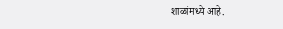शाळांमध्ये आहे.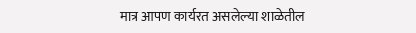मात्र आपण कार्यरत असलेल्या शाळेतील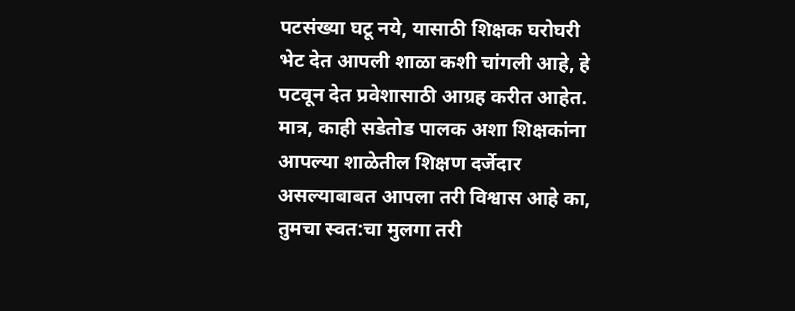पटसंख्या घटू नये, यासाठी शिक्षक घरोघरी भेट देत आपली शाळा कशी चांगली आहे, हे पटवून देत प्रवेशासाठी आग्रह करीत आहेत. मात्र, काही सडेतोड पालक अशा शिक्षकांना आपल्या शाळेतील शिक्षण दर्जेदार असल्याबाबत आपला तरी विश्वास आहे का, तुमचा स्वत:चा मुलगा तरी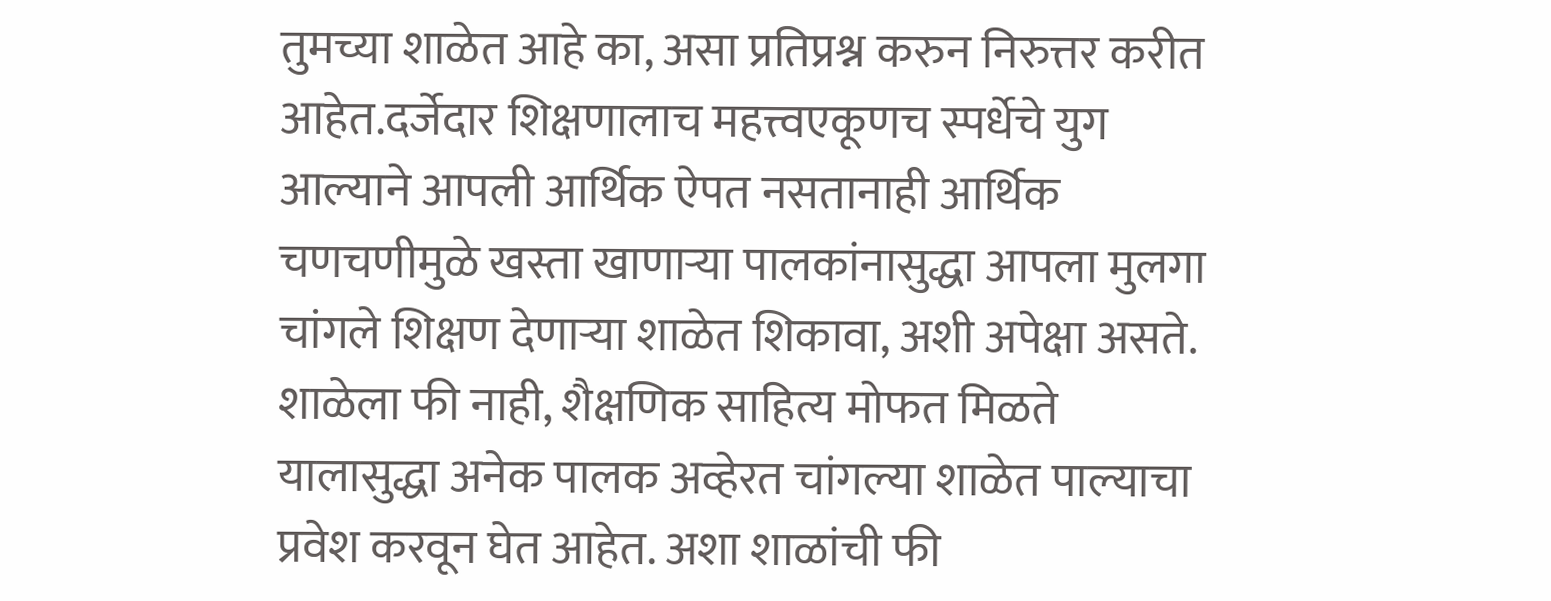तुमच्या शाळेत आहे का, असा प्रतिप्रश्न करुन निरुत्तर करीत आहेत.दर्जेदार शिक्षणालाच महत्त्वएकूणच स्पर्धेचे युग आल्याने आपली आर्थिक ऐपत नसतानाही आर्थिक चणचणीमुळे खस्ता खाणाऱ्या पालकांनासुद्धा आपला मुलगा चांगले शिक्षण देणाऱ्या शाळेत शिकावा, अशी अपेक्षा असते. शाळेला फी नाही, शैक्षणिक साहित्य मोफत मिळते यालासुद्धा अनेक पालक अव्हेरत चांगल्या शाळेत पाल्याचा प्रवेश करवून घेत आहेत. अशा शाळांची फी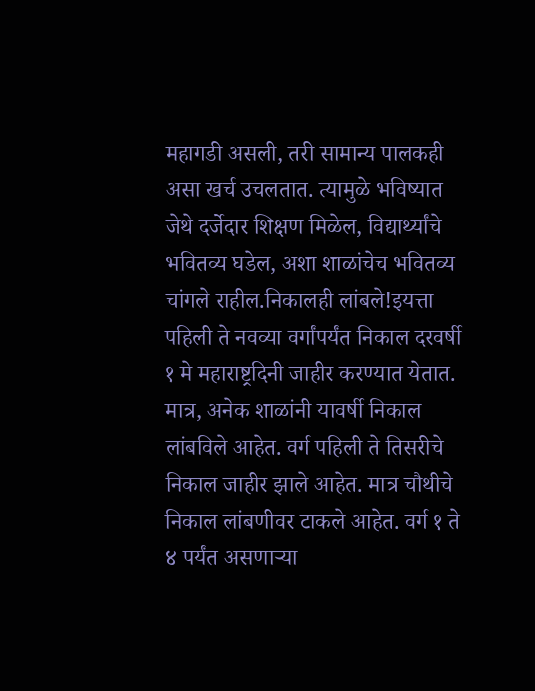महागडी असली, तरी सामान्य पालकही असा खर्च उचलतात. त्यामुळे भविष्यात जेथे दर्जेदार शिक्षण मिळेल, विद्यार्थ्यांचे भवितव्य घडेल, अशा शाळांचेच भवितव्य चांगले राहील.निकालही लांबले!इयत्ता पहिली ते नवव्या वर्गांपर्यंत निकाल दरवर्षी १ मे महाराष्ट्रदिनी जाहीर करण्यात येतात. मात्र, अनेक शाळांनी यावर्षी निकाल लांबविले आहेत. वर्ग पहिली ते तिसरीचे निकाल जाहीर झाले आहेत. मात्र चौथीचे निकाल लांबणीवर टाकले आहेत. वर्ग १ ते ४ पर्यंत असणाऱ्या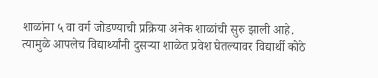शाळांना ५ वा वर्ग जोडण्याची प्रक्रिया अनेक शाळांची सुरु झाली आहे. त्यामुळे आपलेच विद्यार्थ्यांनी दुसऱ्या शाळेत प्रवेश घेतल्यावर विद्यार्थी कोठे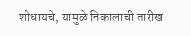शोधायचे, यामुळे निकालाची तारीख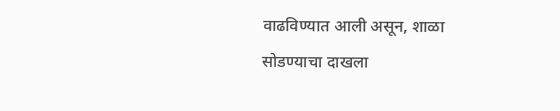वाढविण्यात आली असून, शाळा सोडण्याचा दाखला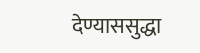देण्याससुद्धा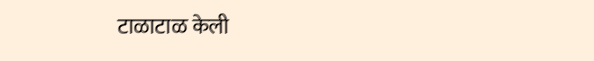टाळाटाळ केली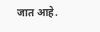जात आहे.